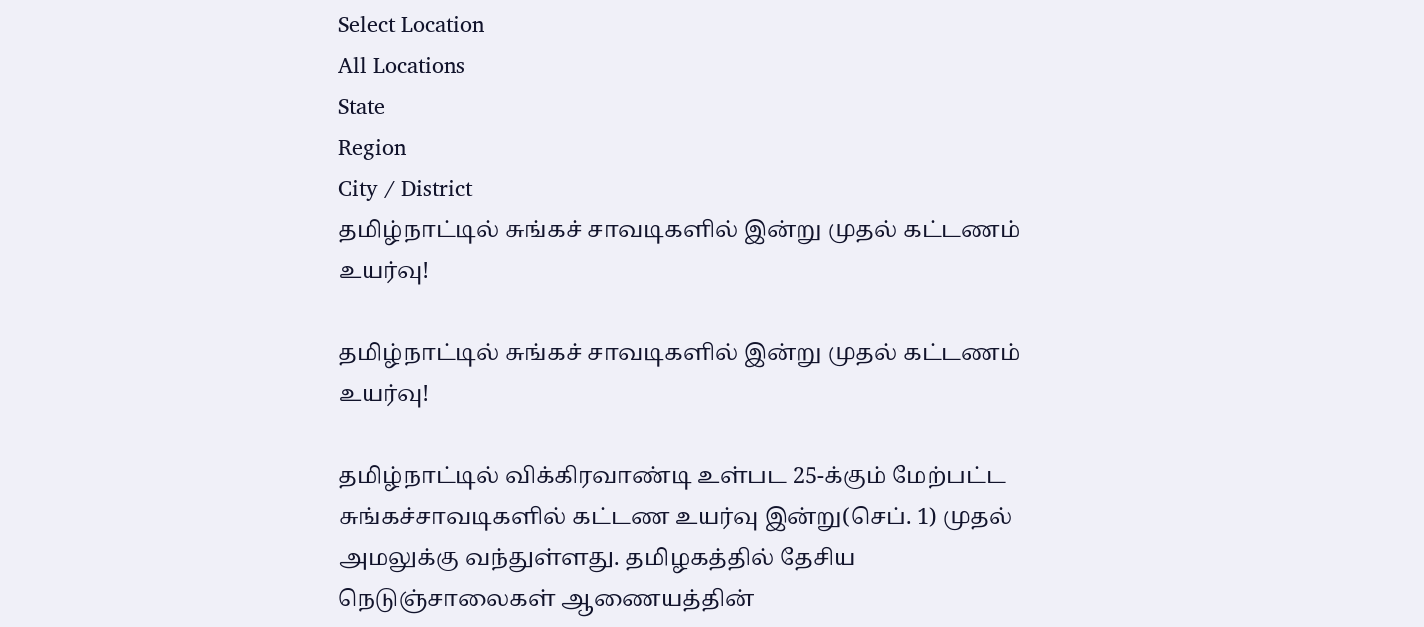Select Location
All Locations
State
Region
City / District
தமிழ்நாட்டில் சுங்கச் சாவடிகளில் இன்று முதல் கட்டணம் உயர்வு!

தமிழ்நாட்டில் சுங்கச் சாவடிகளில் இன்று முதல் கட்டணம் உயர்வு!

தமிழ்நாட்டில் விக்கிரவாண்டி உள்பட 25-க்கும் மேற்பட்ட சுங்கச்சாவடிகளில் கட்டண உயர்வு இன்று(செப். 1) முதல் அமலுக்கு வந்துள்ளது. தமிழகத்தில் தேசிய நெடுஞ்சாலைகள் ஆணையத்தின்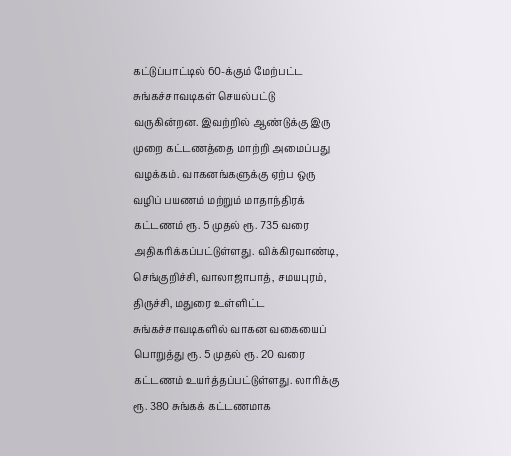கட்டுப்பாட்டில் 60-க்கும் மேற்பட்ட சுங்கச்சாவடிகள் செயல்பட்டு வருகின்றன. இவற்றில் ஆண்டுக்கு இரு முறை கட்டணத்தை மாற்றி அமைப்பது வழக்கம். வாகனங்களுக்கு ஏற்ப ஒரு வழிப் பயணம் மற்றும் மாதாந்திரக் கட்டணம் ரூ. 5 முதல் ரூ. 735 வரை அதிகரிக்கப்பட்டுள்ளது. விக்கிரவாண்டி, செங்குறிச்சி, வாலாஜாபாத், சமயபுரம், திருச்சி, மதுரை உள்ளிட்ட சுங்கச்சாவடிகளில் வாகன வகையைப் பொறுத்து ரூ. 5 முதல் ரூ. 20 வரை கட்டணம் உயர்த்தப்பட்டுள்ளது. லாரிக்கு ரூ. 380 சுங்கக் கட்டணமாக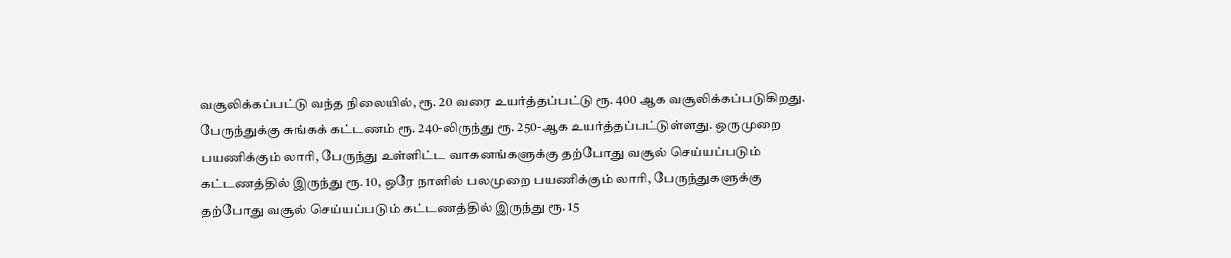வசூலிக்கப்பட்டு வந்த நிலையில், ரூ. 20 வரை உயர்த்தப்பட்டு ரூ. 400 ஆக வசூலிக்கப்படுகிறது. பேருந்துக்கு சுங்கக் கட்டணம் ரூ. 240-லிருந்து ரூ. 250-ஆக உயர்த்தப்பட்டுள்ளது. ஒருமுறை பயணிக்கும் லாரி, பேருந்து உள்ளிட்ட வாகனங்களுக்கு தற்போது வசூல் செய்யப்படும் கட்டணத்தில் இருந்து ரூ. 10, ஒரே நாளில் பலமுறை பயணிக்கும் லாரி, பேருந்துகளுக்கு தற்போது வசூல் செய்யப்படும் கட்டணத்தில் இருந்து ரூ. 15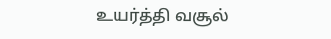உயர்த்தி வசூல்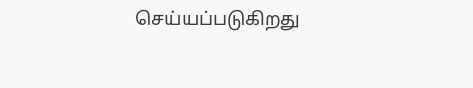செய்யப்படுகிறது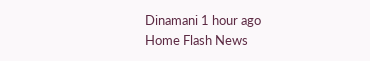Dinamani 1 hour ago
Home Flash News